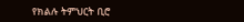የክልሉ ትምህርት ቢሮ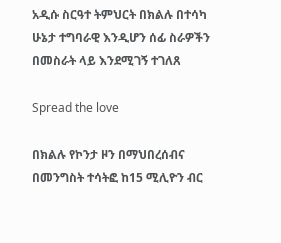አዲሱ ስርዓተ ትምህርት በክልሉ በተሳካ ሁኔታ ተግባራዊ እንዲሆን ሰፊ ስራዎችን በመስራት ላይ እንደሚገኝ ተገለጸ

Spread the love

በክልሉ የኮንታ ዞን በማህበረሰብና በመንግስት ተሳትፎ ከ15 ሚሊዮን ብር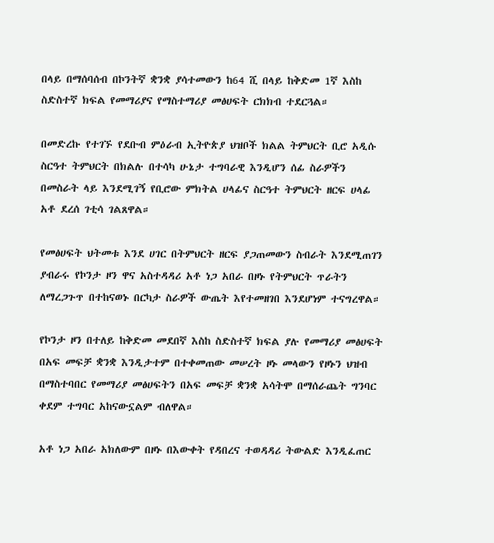በላይ በማሰባሰብ በኮንትኛ ቋንቋ ያሳተመውን ከ64 ሺ በላይ ከቅድመ 1ኛ እስከ ስድስተኛ ክፍል የመማሪያና የማስተማሪያ መፅሀፍት ርክክብ ተደርጓል።

በመድረኩ የተገኙ የደቡብ ምዕራብ ኢትዮጵያ ህዝቦች ክልል ትምህርት ቢሮ አዲሱ ስርዓተ ትምህርት በክልሉ በተሳካ ሁኔታ ተግባራዊ እንዲሆን ሰፊ ስራዎችን በመስራት ላይ እንደሚገኝ የቢሮው ምክትል ሀላፊና ስርዓተ ትምህርት ዘርፍ ሀላፊ አቶ ደረሰ ገቲሳ ገልጸዋል።

የመፅሀፍት ህትመቱ እንደ ሀገር በትምህርት ዘርፍ ያጋጠመውን ስብራት እንደሚጠገን ያብራሩ የኮንታ ዞን ዋና አስተዳዳሪ አቶ ነጋ አበራ በዞኑ የትምህርት ጥራትን ለማረጋጉጥ በተከናወኑ በርካታ ስራዎች ውጤት እየተመዘገበ እንደሆነም ተናግረዋል።

የኮንታ ዞን በተለይ ከቅድመ መደበኛ እስከ ስድስተኛ ክፍል ያሉ የመማሪያ መፅሀፍት በአፍ መፍቻ ቋንቋ እንዲታተም በተቀመጠው መሠረት ዞኑ መላውን የዞኑን ህዝብ በማስተባበር የመማሪያ መፅሀፍትን በአፍ መፍቻ ቋንቋ አሳትሞ በማሰራጨት ግንባር ቀደም ተግባር አከናውኗልም ብለዋል።

አቶ ነጋ አበራ አክለውም በዞኑ በእውቀት የዳበረና ተወዳዳሪ ትውልድ እንዲፈጠር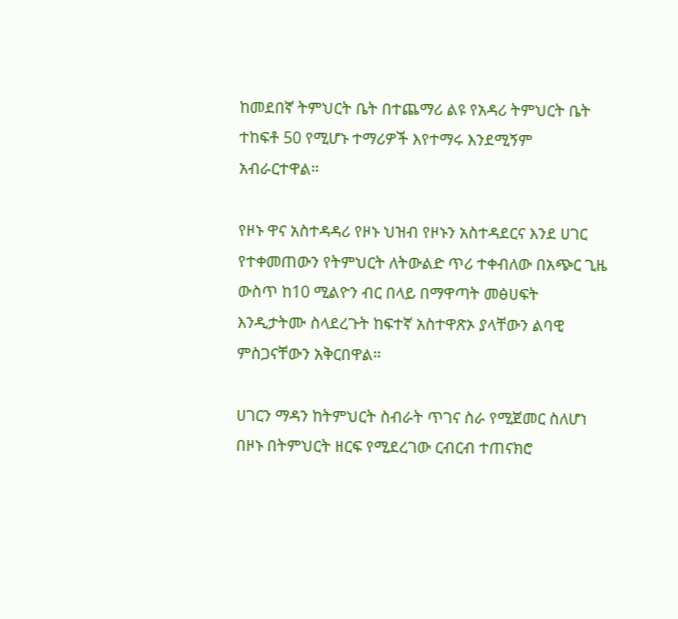ከመደበኛ ትምህርት ቤት በተጨማሪ ልዩ የአዳሪ ትምህርት ቤት ተከፍቶ 50 የሚሆኑ ተማሪዎች እየተማሩ እንደሚኝም አብራርተዋል።

የዞኑ ዋና አስተዳዳሪ የዞኑ ህዝብ የዞኑን አስተዳደርና እንደ ሀገር የተቀመጠውን የትምህርት ለትውልድ ጥሪ ተቀብለው በአጭር ጊዜ ውስጥ ከ10 ሚልዮን ብር በላይ በማዋጣት መፅሀፍት እንዲታትሙ ስላደረጉት ከፍተኛ አስተዋጽኦ ያላቸውን ልባዊ ምስጋናቸውን አቅርበዋል።

ሀገርን ማዳን ከትምህርት ስብራት ጥገና ስራ የሚጀመር ስለሆነ በዞኑ በትምህርት ዘርፍ የሚደረገው ርብርብ ተጠናክሮ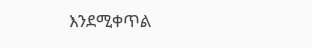እንደሚቀጥል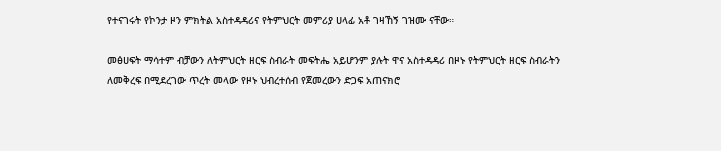የተናገሩት የኮንታ ዞን ምክትል አስተዳዳሪና የትምህርት መምሪያ ሀላፊ አቶ ገዛኸኝ ገዝሙ ናቸው።

መፅሀፍት ማሳተም ብቻውን ለትምህርት ዘርፍ ስብራት መፍትሔ አይሆንም ያሉት ዋና አስተዳዳሪ በዞኑ የትምህርት ዘርፍ ስብራትን ለመቅረፍ በሚደረገው ጥረት መላው የዞኑ ህብረተሰብ የጀመረውን ድጋፍ አጠናክሮ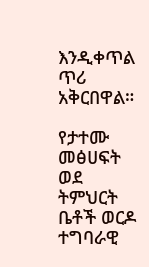እንዲቀጥል ጥሪ አቅርበዋል።

የታተሙ መፅሀፍት ወደ ትምህርት ቤቶች ወርዶ ተግባራዊ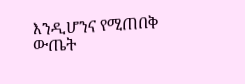እንዲሆንና የሚጠበቅ ውጤት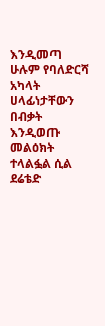እንዲመጣ ሁሉም የባለድርሻ አካላት ሀላፊነታቸውን በብቃት እንዲወጡ መልዕክት ተላልፏል ሲል ደሬቴድ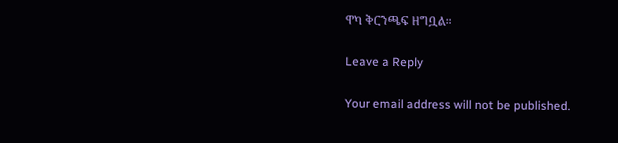ዋካ ቅርንጫፍ ዘግቧል።

Leave a Reply

Your email address will not be published.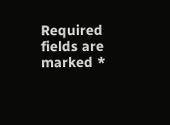Required fields are marked *